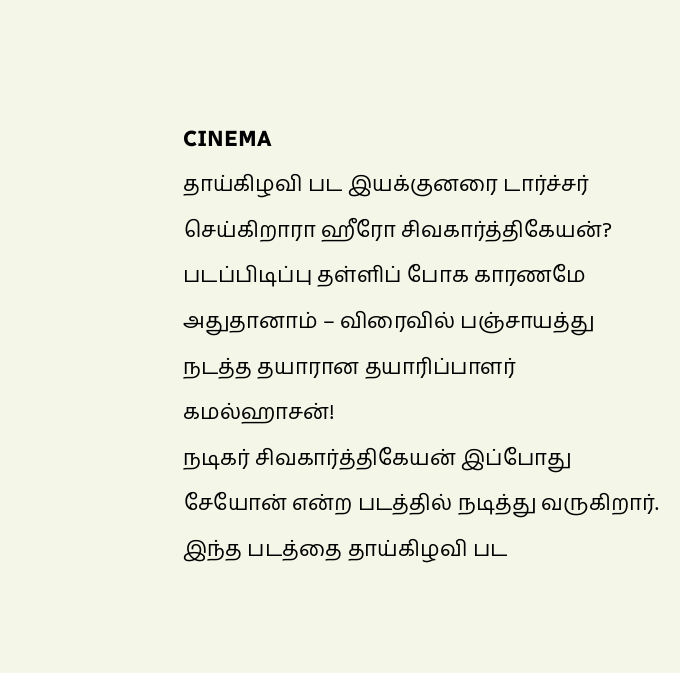CINEMA
தாய்கிழவி பட இயக்குனரை டார்ச்சர் செய்கிறாரா ஹீரோ சிவகார்த்திகேயன்? படப்பிடிப்பு தள்ளிப் போக காரணமே அதுதானாம் – விரைவில் பஞ்சாயத்து நடத்த தயாரான தயாரிப்பாளர் கமல்ஹாசன்!
நடிகர் சிவகார்த்திகேயன் இப்போது சேயோன் என்ற படத்தில் நடித்து வருகிறார். இந்த படத்தை தாய்கிழவி பட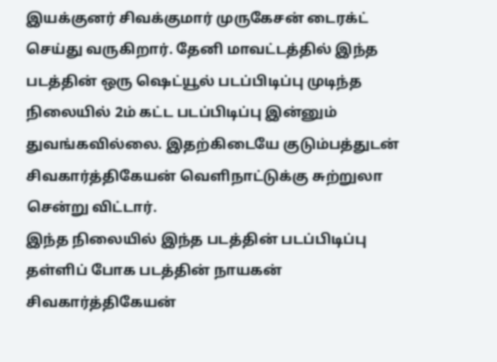இயக்குனர் சிவக்குமார் முருகேசன் டைரக்ட் செய்து வருகிறார். தேனி மாவட்டத்தில் இந்த படத்தின் ஒரு ஷெட்யூல் படப்பிடிப்பு முடிந்த நிலையில் 2ம் கட்ட படப்பிடிப்பு இன்னும் துவங்கவில்லை. இதற்கிடையே குடும்பத்துடன் சிவகார்த்திகேயன் வெளிநாட்டுக்கு சுற்றுலா சென்று விட்டார்.
இந்த நிலையில் இந்த படத்தின் படப்பிடிப்பு தள்ளிப் போக படத்தின் நாயகன் சிவகார்த்திகேயன்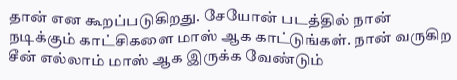தான் என கூறப்படுகிறது. சேயோன் படத்தில் நான் நடிக்கும் காட்சிகளை மாஸ் ஆக காட்டுங்கள். நான் வருகிற சீன் எல்லாம் மாஸ் ஆக இருக்க வேண்டும்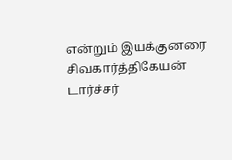என்றும் இயக்குனரை சிவகார்த்திகேயன் டார்ச்சர்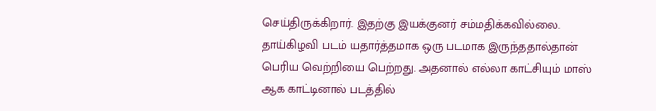செய்திருக்கிறார். இதற்கு இயக்குனர் சம்மதிக்கவில்லை.
தாய்கிழவி படம் யதார்த்தமாக ஒரு படமாக இருந்ததால்தான் பெரிய வெற்றியை பெற்றது. அதனால் எல்லா காட்சியும் மாஸ் ஆக காட்டினால் படத்தில்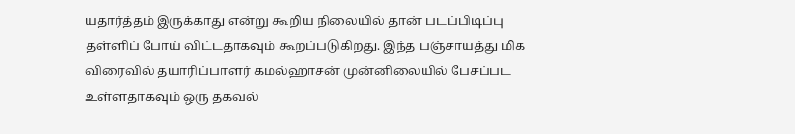யதார்த்தம் இருக்காது என்று கூறிய நிலையில் தான் படப்பிடிப்பு தள்ளிப் போய் விட்டதாகவும் கூறப்படுகிறது. இந்த பஞ்சாயத்து மிக விரைவில் தயாரிப்பாளர் கமல்ஹாசன் முன்னிலையில் பேசப்பட உள்ளதாகவும் ஒரு தகவல்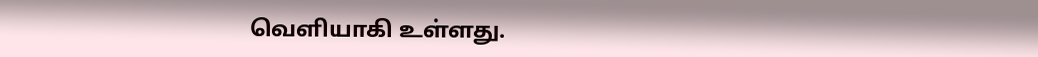வெளியாகி உள்ளது.